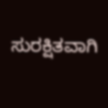ಸುರಕ್ಷಿತವಾಗಿ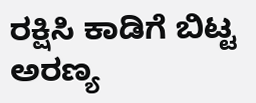ರಕ್ಷಿಸಿ ಕಾಡಿಗೆ ಬಿಟ್ಟ ಅರಣ್ಯ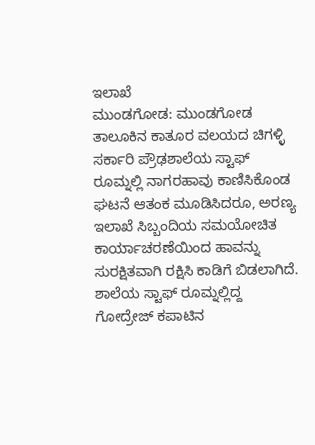ಇಲಾಖೆ
ಮುಂಡಗೋಡ: ಮುಂಡಗೋಡ ತಾಲೂಕಿನ ಕಾತೂರ ವಲಯದ ಚಿಗಳ್ಳಿ ಸರ್ಕಾರಿ ಪ್ರೌಢಶಾಲೆಯ ಸ್ಟಾಫ್ ರೂಮ್ನಲ್ಲಿ ನಾಗರಹಾವು ಕಾಣಿಸಿಕೊಂಡ ಘಟನೆ ಆತಂಕ ಮೂಡಿಸಿದರೂ, ಅರಣ್ಯ ಇಲಾಖೆ ಸಿಬ್ಬಂದಿಯ ಸಮಯೋಚಿತ ಕಾರ್ಯಾಚರಣೆಯಿಂದ ಹಾವನ್ನು ಸುರಕ್ಷಿತವಾಗಿ ರಕ್ಷಿಸಿ ಕಾಡಿಗೆ ಬಿಡಲಾಗಿದೆ.
ಶಾಲೆಯ ಸ್ಟಾಫ್ ರೂಮ್ನಲ್ಲಿದ್ದ ಗೋದ್ರೇಜ್ ಕಪಾಟಿನ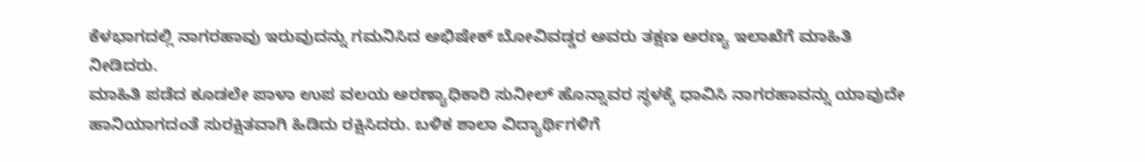ಕೆಳಭಾಗದಲ್ಲಿ ನಾಗರಹಾವು ಇರುವುದನ್ನು ಗಮನಿಸಿದ ಅಭಿಷೇಕ್ ಬೋವಿವಡ್ಡರ ಅವರು ತಕ್ಷಣ ಅರಣ್ಯ ಇಲಾಖೆಗೆ ಮಾಹಿತಿ ನೀಡಿದರು.
ಮಾಹಿತಿ ಪಡೆದ ಕೂಡಲೇ ಪಾಳಾ ಉಪ ವಲಯ ಅರಣ್ಯಾಧಿಕಾರಿ ಸುನೀಲ್ ಹೊನ್ನಾವರ ಸ್ಥಳಕ್ಕೆ ಧಾವಿಸಿ ನಾಗರಹಾವನ್ನು ಯಾವುದೇ ಹಾನಿಯಾಗದಂತೆ ಸುರಕ್ಷಿತವಾಗಿ ಹಿಡಿದು ರಕ್ಷಿಸಿದರು. ಬಳಿಕ ಶಾಲಾ ವಿದ್ಯಾರ್ಥಿಗಳಿಗೆ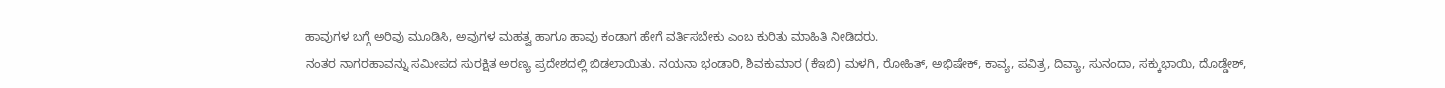ಹಾವುಗಳ ಬಗ್ಗೆ ಅರಿವು ಮೂಡಿಸಿ, ಅವುಗಳ ಮಹತ್ವ ಹಾಗೂ ಹಾವು ಕಂಡಾಗ ಹೇಗೆ ವರ್ತಿಸಬೇಕು ಎಂಬ ಕುರಿತು ಮಾಹಿತಿ ನೀಡಿದರು.
ನಂತರ ನಾಗರಹಾವನ್ನು ಸಮೀಪದ ಸುರಕ್ಷಿತ ಅರಣ್ಯ ಪ್ರದೇಶದಲ್ಲಿ ಬಿಡಲಾಯಿತು. ನಯನಾ ಭಂಡಾರಿ, ಶಿವಕುಮಾರ (ಕೆಇಬಿ) ಮಳಗಿ, ರೋಹಿತ್, ಅಭಿಷೇಕ್, ಕಾವ್ಯ, ಪವಿತ್ರ, ದಿವ್ಯಾ, ಸುನಂದಾ, ಸಕ್ಕುಭಾಯಿ, ದೊಡ್ಡೇಶ್,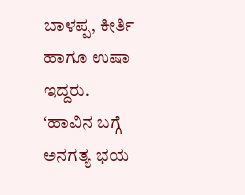ಬಾಳಪ್ಪ, ಕೀರ್ತಿ ಹಾಗೂ ಉಷಾ ಇದ್ದರು.
ʻಹಾವಿನ ಬಗ್ಗೆ ಅನಗತ್ಯ ಭಯ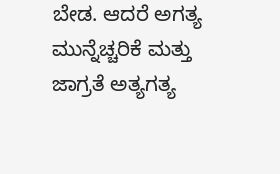ಬೇಡ. ಆದರೆ ಅಗತ್ಯ ಮುನ್ನೆಚ್ಚರಿಕೆ ಮತ್ತು ಜಾಗ್ರತೆ ಅತ್ಯಗತ್ಯ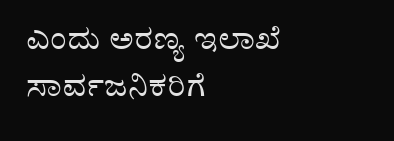ಎಂದು ಅರಣ್ಯ ಇಲಾಖೆ ಸಾರ್ವಜನಿಕರಿಗೆ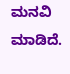ಮನವಿ ಮಾಡಿದೆ.